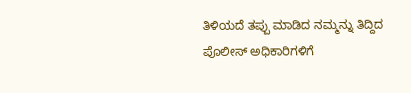ತಿಳಿಯದೆ ತಪ್ಪು ಮಾಡಿದ ನಮ್ಮನ್ನು ತಿದ್ದಿದ ಪೊಲೀಸ್ ಅಧಿಕಾರಿಗಳಿಗೆ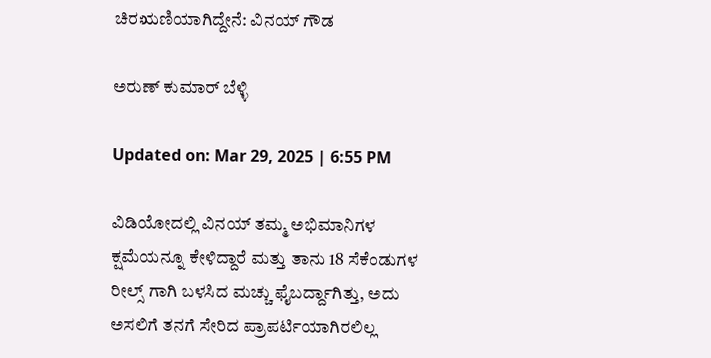ಚಿರಋಣಿಯಾಗಿದ್ದೇನೆ: ವಿನಯ್ ಗೌಡ

ಅರುಣ್ ಕುಮಾರ್ ಬೆಳ್ಳಿ

Updated on: Mar 29, 2025 | 6:55 PM

ವಿಡಿಯೋದಲ್ಲಿ ವಿನಯ್ ತಮ್ಮ ಅಭಿಮಾನಿಗಳ ಕ್ಷಮೆಯನ್ನೂ ಕೇಳಿದ್ದಾರೆ ಮತ್ತು ತಾನು 18 ಸೆಕೆಂಡುಗಳ ರೀಲ್ಸ್ ಗಾಗಿ ಬಳಸಿದ ಮಚ್ಚು ಫೈಬರ್ದ್ದಾಗಿತ್ತು, ಅದು ಅಸಲಿಗೆ ತನಗೆ ಸೇರಿದ ಪ್ರಾಪರ್ಟಿಯಾಗಿರಲಿಲ್ಲ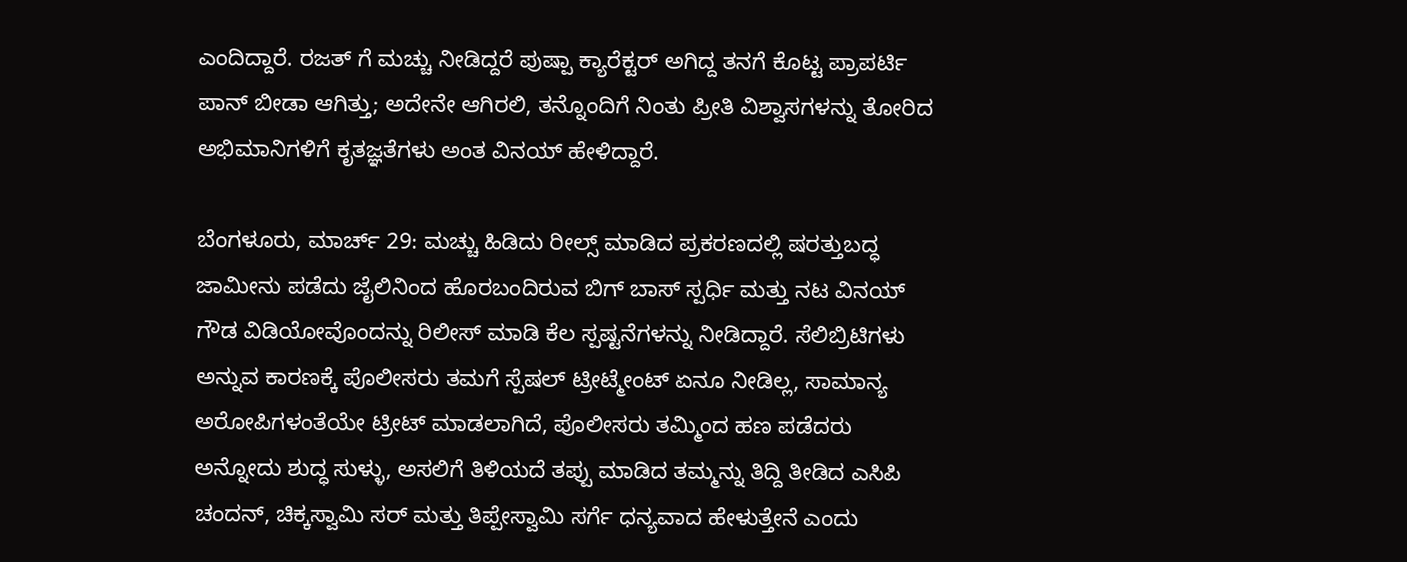ಎಂದಿದ್ದಾರೆ. ರಜತ್ ಗೆ ಮಚ್ಚು ನೀಡಿದ್ದರೆ ಪುಷ್ಪಾ ಕ್ಯಾರೆಕ್ಟರ್ ಅಗಿದ್ದ ತನಗೆ ಕೊಟ್ಟ ಪ್ರಾಪರ್ಟಿ ಪಾನ್ ಬೀಡಾ ಆಗಿತ್ತು; ಅದೇನೇ ಆಗಿರಲಿ, ತನ್ನೊಂದಿಗೆ ನಿಂತು ಪ್ರೀತಿ ವಿಶ್ವಾಸಗಳನ್ನು ತೋರಿದ ಅಭಿಮಾನಿಗಳಿಗೆ ಕೃತಜ್ಞತೆಗಳು ಅಂತ ವಿನಯ್ ಹೇಳಿದ್ದಾರೆ.

ಬೆಂಗಳೂರು, ಮಾರ್ಚ್ 29: ಮಚ್ಚು ಹಿಡಿದು ರೀಲ್ಸ್ ಮಾಡಿದ ಪ್ರಕರಣದಲ್ಲಿ ಷರತ್ತುಬದ್ಧ ಜಾಮೀನು ಪಡೆದು ಜೈಲಿನಿಂದ ಹೊರಬಂದಿರುವ ಬಿಗ್ ಬಾಸ್ ಸ್ಪರ್ಧಿ ಮತ್ತು ನಟ ವಿನಯ್ ಗೌಡ ವಿಡಿಯೋವೊಂದನ್ನು ರಿಲೀಸ್ ಮಾಡಿ ಕೆಲ ಸ್ಪಷ್ಟನೆಗಳನ್ನು ನೀಡಿದ್ದಾರೆ. ಸೆಲಿಬ್ರಿಟಿಗಳು ಅನ್ನುವ ಕಾರಣಕ್ಕೆ ಪೊಲೀಸರು ತಮಗೆ ಸ್ಪೆಷಲ್ ಟ್ರೀಟ್ಮೇಂಟ್ ಏನೂ ನೀಡಿಲ್ಲ, ಸಾಮಾನ್ಯ ಅರೋಪಿಗಳಂತೆಯೇ ಟ್ರೀಟ್ ಮಾಡಲಾಗಿದೆ, ಪೊಲೀಸರು ತಮ್ಮಿಂದ ಹಣ ಪಡೆದರು ಅನ್ನೋದು ಶುದ್ಧ ಸುಳ್ಳು, ಅಸಲಿಗೆ ತಿಳಿಯದೆ ತಪ್ಪು ಮಾಡಿದ ತಮ್ಮನ್ನು ತಿದ್ದಿ ತೀಡಿದ ಎಸಿಪಿ ಚಂದನ್, ಚಿಕ್ಕಸ್ವಾಮಿ ಸರ್ ಮತ್ತು ತಿಪ್ಪೇಸ್ವಾಮಿ ಸರ್ಗೆ ಧನ್ಯವಾದ ಹೇಳುತ್ತೇನೆ ಎಂದು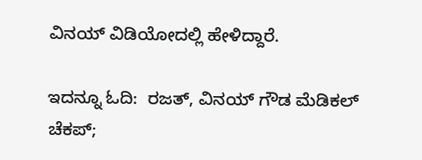ವಿನಯ್ ವಿಡಿಯೋದಲ್ಲಿ ಹೇಳಿದ್ದಾರೆ.

ಇದನ್ನೂ ಓದಿ:  ರಜತ್, ವಿನಯ್ ಗೌಡ ಮೆಡಿಕಲ್ ಚೆಕಪ್;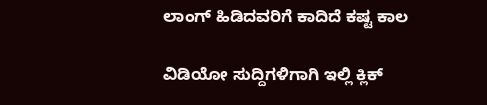ಲಾಂಗ್ ಹಿಡಿದವರಿಗೆ ಕಾದಿದೆ ಕಷ್ಟ ಕಾಲ

ವಿಡಿಯೋ ಸುದ್ದಿಗಳಿಗಾಗಿ ಇಲ್ಲಿ ಕ್ಲಿಕ್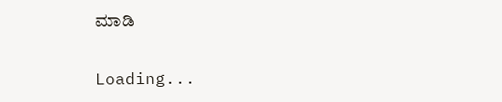ಮಾಡಿ

Loading...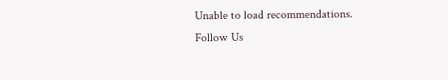Unable to load recommendations.
Follow Us